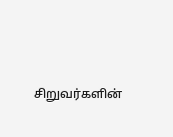சிறுவர்களின்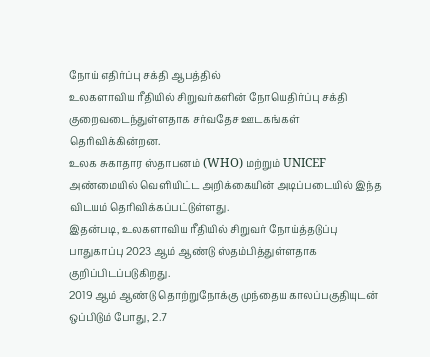நோய் எதிர்ப்பு சக்தி ஆபத்தில்
உலகளாவிய ரீதியில் சிறுவர்களின் நோயெதிர்ப்பு சக்தி குறைவடைந்துள்ளதாக சர்வதேச ஊடகங்கள் தெரிவிக்கின்றன.
உலக சுகாதார ஸ்தாபனம் (WHO) மற்றும் UNICEF அண்மையில் வெளியிட்ட அறிக்கையின் அடிப்படையில் இந்த விடயம் தெரிவிக்கப்பட்டுள்ளது.
இதன்படி, உலகளாவிய ரீதியில் சிறுவர் நோய்த்தடுப்பு பாதுகாப்பு 2023 ஆம் ஆண்டு ஸ்தம்பித்துள்ளதாக குறிப்பிடப்படுகிறது.
2019 ஆம் ஆண்டு தொற்றுநோக்கு முந்தைய காலப்பகுதியுடன் ஒப்பிடும் போது, 2.7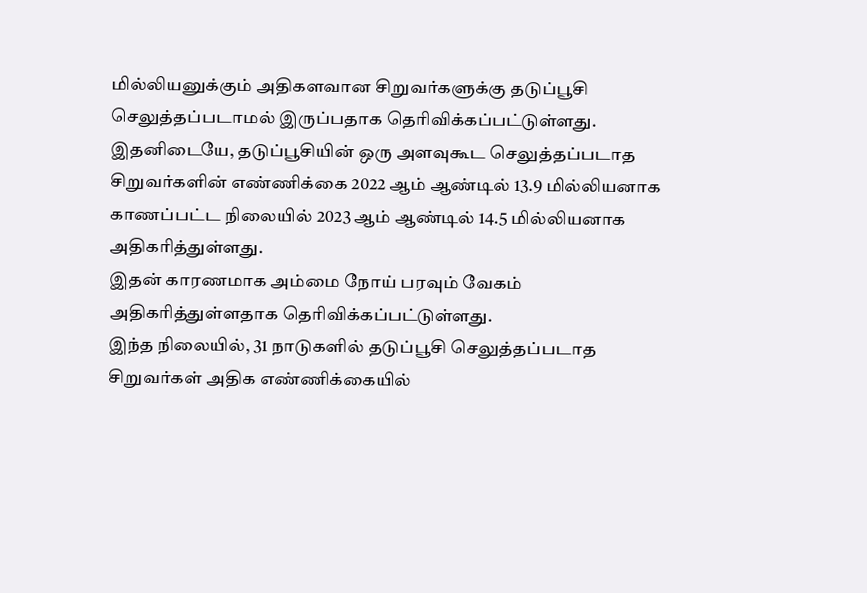மில்லியனுக்கும் அதிகளவான சிறுவர்களுக்கு தடுப்பூசி செலுத்தப்படாமல் இருப்பதாக தெரிவிக்கப்பட்டுள்ளது.
இதனிடையே, தடுப்பூசியின் ஒரு அளவுகூட செலுத்தப்படாத சிறுவர்களின் எண்ணிக்கை 2022 ஆம் ஆண்டில் 13.9 மில்லியனாக காணப்பட்ட நிலையில் 2023 ஆம் ஆண்டில் 14.5 மில்லியனாக அதிகரித்துள்ளது.
இதன் காரணமாக அம்மை நோய் பரவும் வேகம் அதிகரித்துள்ளதாக தெரிவிக்கப்பட்டுள்ளது.
இந்த நிலையில், 31 நாடுகளில் தடுப்பூசி செலுத்தப்படாத சிறுவர்கள் அதிக எண்ணிக்கையில்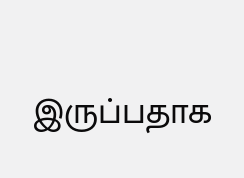இருப்பதாக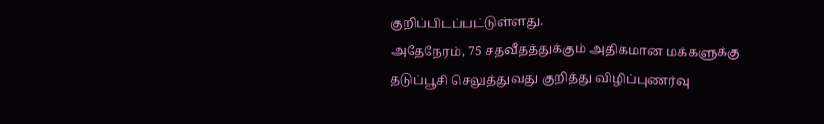குறிப்பிடப்பட்டுள்ளது.
அதேநேரம், 75 சதவீதத்துக்கும் அதிகமான மக்களுக்கு தடுப்பூசி செலுத்துவது குறித்து விழிப்புணர்வு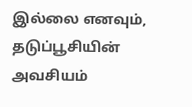இல்லை எனவும், தடுப்பூசியின் அவசியம்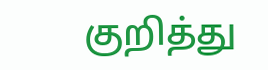குறித்து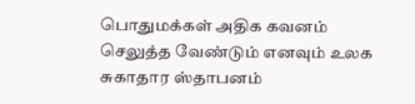பொதுமக்கள் அதிக கவனம் செலுத்த வேண்டும் எனவும் உலக சுகாதார ஸ்தாபனம்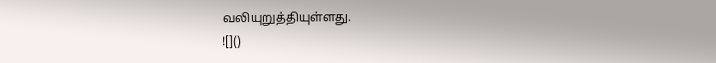வலியுறுத்தியுள்ளது.
![]()